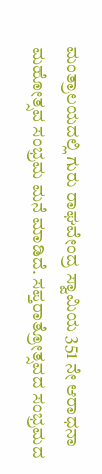ಮಂತ್ರಾಲಯದಲ್ಲಿ ಗುರು ರಾಘವೇಂದ್ರ ಸ್ವಾಮಿಯ 351 ನೇ ಆರಾಧನಾ ಮಹೋತ್ಸವ ಸಂಭ್ರಮ ಮನೆ ಮಾಡಿದೆ. ಸಪ್ತರಾತ್ರೋತ್ಸವದ ಸಂಭ್ರಮದ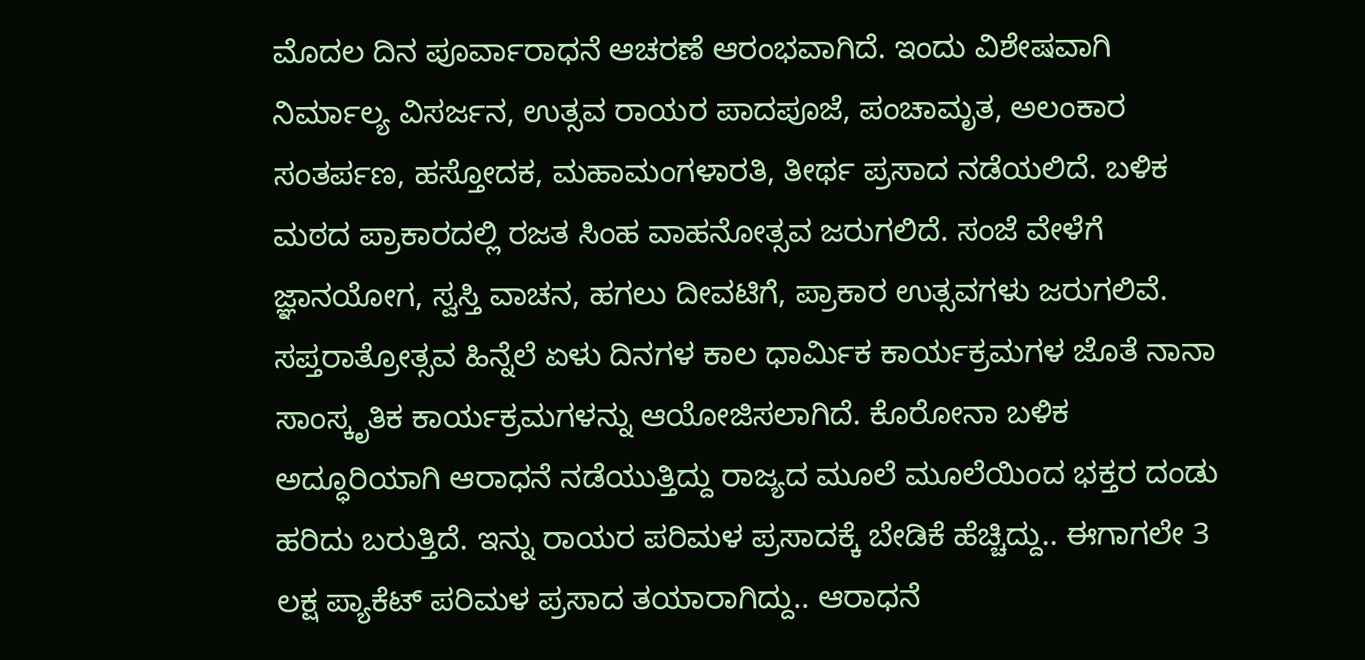ಮೊದಲ ದಿನ ಪೂರ್ವಾರಾಧನೆ ಆಚರಣೆ ಆರಂಭವಾಗಿದೆ. ಇಂದು ವಿಶೇಷವಾಗಿ ನಿರ್ಮಾಲ್ಯ ವಿಸರ್ಜನ, ಉತ್ಸವ ರಾಯರ ಪಾದಪೂಜೆ, ಪಂಚಾಮೃತ, ಅಲಂಕಾರ ಸಂತರ್ಪಣ, ಹಸ್ತೋದಕ, ಮಹಾಮಂಗಳಾರತಿ, ತೀರ್ಥ ಪ್ರಸಾದ ನಡೆಯಲಿದೆ. ಬಳಿಕ ಮಠದ ಪ್ರಾಕಾರದಲ್ಲಿ ರಜತ ಸಿಂಹ ವಾಹನೋತ್ಸವ ಜರುಗಲಿದೆ. ಸಂಜೆ ವೇಳೆಗೆ ಜ್ಞಾನಯೋಗ, ಸ್ವಸ್ತಿ ವಾಚನ, ಹಗಲು ದೀವಟಿಗೆ, ಪ್ರಾಕಾರ ಉತ್ಸವಗಳು ಜರುಗಲಿವೆ. ಸಪ್ತರಾತ್ರೋತ್ಸವ ಹಿನ್ನೆಲೆ ಏಳು ದಿನಗಳ ಕಾಲ ಧಾರ್ಮಿಕ ಕಾರ್ಯಕ್ರಮಗಳ ಜೊತೆ ನಾನಾ ಸಾಂಸ್ಕೃತಿಕ ಕಾರ್ಯಕ್ರಮಗಳನ್ನು ಆಯೋಜಿಸಲಾಗಿದೆ. ಕೊರೋನಾ ಬಳಿಕ ಅದ್ಧೂರಿಯಾಗಿ ಆರಾಧನೆ ನಡೆಯುತ್ತಿದ್ದು ರಾಜ್ಯದ ಮೂಲೆ ಮೂಲೆಯಿಂದ ಭಕ್ತರ ದಂಡು ಹರಿದು ಬರುತ್ತಿದೆ. ಇನ್ನು ರಾಯರ ಪರಿಮಳ ಪ್ರಸಾದಕ್ಕೆ ಬೇಡಿಕೆ ಹೆಚ್ಚಿದ್ದು.. ಈಗಾಗಲೇ 3 ಲಕ್ಷ ಪ್ಯಾಕೆಟ್ ಪರಿಮಳ ಪ್ರಸಾದ ತಯಾರಾಗಿದ್ದು.. ಆರಾಧನೆ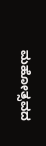ಮಹೋತ್ಸವದ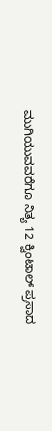ಮುಗಿಯುವವರೆಗೂ ನಿತ್ಯ 12 ಕ್ವಿಂಟಾಲ್ ಪ್ರಸಾದ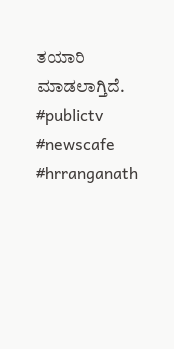ತಯಾರಿ ಮಾಡಲಾಗ್ತಿದೆ.
#publictv #newscafe #hrranganath